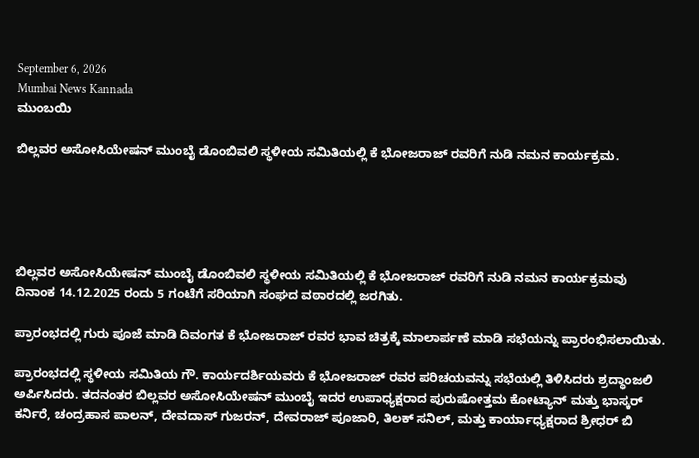September 6, 2026
Mumbai News Kannada
ಮುಂಬಯಿ

ಬಿಲ್ಲವರ ಅಸೋಸಿಯೇಷನ್ ಮುಂಬೈ ಡೊಂಬಿವಲಿ ಸ್ಥಳೀಯ ಸಮಿತಿಯಲ್ಲಿ ಕೆ ಭೋಜರಾಜ್ ರವರಿಗೆ ನುಡಿ ನಮನ ಕಾರ್ಯಕ್ರಮ.





ಬಿಲ್ಲವರ ಅಸೋಸಿಯೇಷನ್ ಮುಂಬೈ ಡೊಂಬಿವಲಿ ಸ್ಥಳೀಯ ಸಮಿತಿಯಲ್ಲಿ ಕೆ ಭೋಜರಾಜ್ ರವರಿಗೆ ನುಡಿ ನಮನ ಕಾರ್ಯಕ್ರಮವು ದಿನಾಂಕ 14.12.2025 ರಂದು 5 ಗಂಟೆಗೆ ಸರಿಯಾಗಿ ಸಂಘದ ವಠಾರದಲ್ಲಿ ಜರಗಿತು.

ಪ್ರಾರಂಭದಲ್ಲಿ ಗುರು ಪೂಜೆ ಮಾಡಿ ದಿವಂಗತ ಕೆ ಭೋಜರಾಜ್ ರವರ ಭಾವ ಚಿತ್ರಕ್ಕೆ ಮಾಲಾರ್ಪಣೆ ಮಾಡಿ ಸಭೆಯನ್ನು ಪ್ರಾರಂಭಿಸಲಾಯಿತು.

ಪ್ರಾರಂಭದಲ್ಲಿ ಸ್ಥಳೀಯ ಸಮಿತಿಯ ಗೌ. ಕಾರ್ಯದರ್ಶಿಯವರು ಕೆ ಭೋಜರಾಜ್ ರವರ ಪರಿಚಯವನ್ನು ಸಭೆಯಲ್ಲಿ ತಿಳಿಸಿದರು ಶ್ರದ್ಧಾಂಜಲಿ ಅರ್ಪಿಸಿದರು. ತದನಂತರ ಬಿಲ್ಲವರ ಅಸೋಸಿಯೇಷನ್ ಮುಂಬೈ ಇದರ ಉಪಾಧ್ಯಕ್ಷರಾದ ಪುರುಷೋತ್ತಮ ಕೋಟ್ಯಾನ್ ಮತ್ತು ಭಾಸ್ಕರ್ ಕರ್ನಿರೆ, ಚಂದ್ರಹಾಸ ಪಾಲನ್, ದೇವದಾಸ್ ಗುಜರನ್, ದೇವರಾಜ್ ಪೂಜಾರಿ, ತಿಲಕ್ ಸನಿಲ್, ಮತ್ತು ಕಾರ್ಯಾಧ್ಯಕ್ಷರಾದ ಶ್ರೀಧರ್ ಬಿ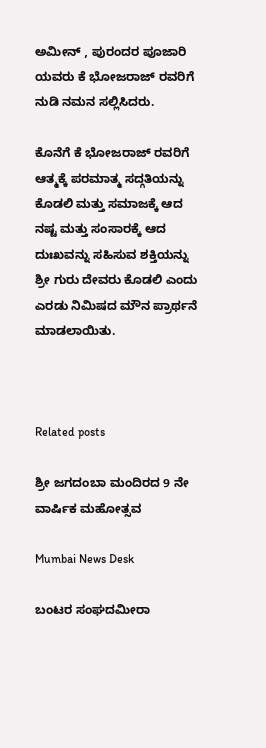ಅಮೀನ್ , ಪುರಂದರ ಪೂಜಾರಿ ಯವರು ಕೆ ಭೋಜರಾಜ್ ರವರಿಗೆ ನುಡಿ ನಮನ ಸಲ್ಲಿಸಿದರು.

ಕೊನೆಗೆ ಕೆ ಭೋಜರಾಜ್ ರವರಿಗೆ ಆತ್ಮಕ್ಕೆ ಪರಮಾತ್ಮ ಸದ್ಗತಿಯನ್ನು ಕೊಡಲಿ ಮತ್ತು ಸಮಾಜಕ್ಕೆ ಆದ ನಷ್ಟ ಮತ್ತು ಸಂಸಾರಕ್ಕೆ ಆದ ದುಃಖವನ್ನು ಸಹಿಸುವ ಶಕ್ತಿಯನ್ನು ಶ್ರೀ ಗುರು ದೇವರು ಕೊಡಲಿ ಎಂದು ಎರಡು ನಿಮಿಷದ ಮೌನ ಪ್ರಾರ್ಥನೆ ಮಾಡಲಾಯಿತು.



Related posts

ಶ್ರೀ ಜಗದಂಬಾ ಮಂದಿರದ 9 ನೇ ವಾರ್ಷಿಕ ಮಹೋತ್ಸವ

Mumbai News Desk

ಬಂಟರ ಸಂಘದಮೀರಾ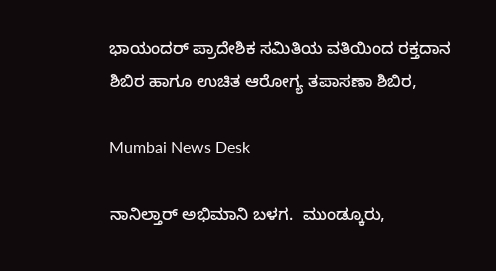ಭಾಯಂದರ್ ಪ್ರಾದೇಶಿಕ ಸಮಿತಿಯ ವತಿಯಿಂದ ರಕ್ತದಾನ ಶಿಬಿರ ಹಾಗೂ ಉಚಿತ ಆರೋಗ್ಯ ತಪಾಸಣಾ ಶಿಬಿರ,

Mumbai News Desk

ನಾನಿಲ್ತಾರ್ ಅಭಿಮಾನಿ ಬಳಗ.  ಮುಂಡ್ಕೂರು,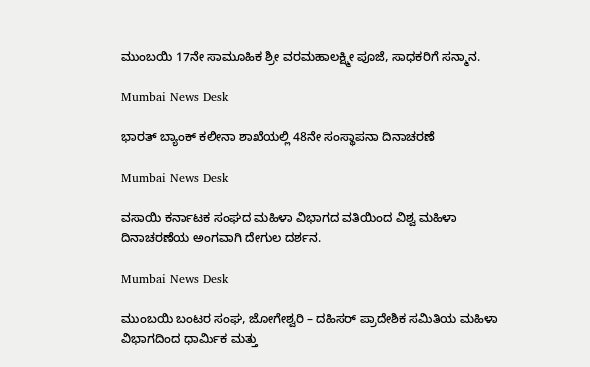ಮುಂಬಯಿ 17ನೇ ಸಾಮೂಹಿಕ ಶ್ರೀ ವರಮಹಾಲಕ್ಷ್ಮೀ ಪೂಜೆ, ಸಾಧಕರಿಗೆ ಸನ್ಮಾನ.

Mumbai News Desk

ಭಾರತ್ ಬ್ಯಾಂಕ್ ಕಲೀನಾ ಶಾಖೆಯಲ್ಲಿ 48ನೇ ಸಂಸ್ಥಾಪನಾ ದಿನಾಚರಣೆ

Mumbai News Desk

ವಸಾಯಿ ಕರ್ನಾಟಕ ಸಂಘದ ಮಹಿಳಾ ವಿಭಾಗದ ವತಿಯಿಂದ ವಿಶ್ವ ಮಹಿಳಾ ದಿನಾಚರಣೆಯ ಅಂಗವಾಗಿ ದೇಗುಲ ದರ್ಶನ.

Mumbai News Desk

ಮುಂಬಯಿ ಬಂಟರ ಸಂಘ, ಜೋಗೇಶ್ವರಿ – ದಹಿಸರ್ ಪ್ರಾದೇಶಿಕ ಸಮಿತಿಯ ಮಹಿಳಾ ವಿಭಾಗದಿಂದ ಧಾರ್ಮಿಕ ಮತ್ತು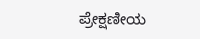ಪ್ರೇಕ್ಷಣೀಯ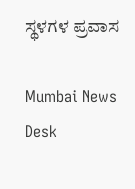ಸ್ಥಳಗಳ ಪ್ರವಾಸ

Mumbai News Desk